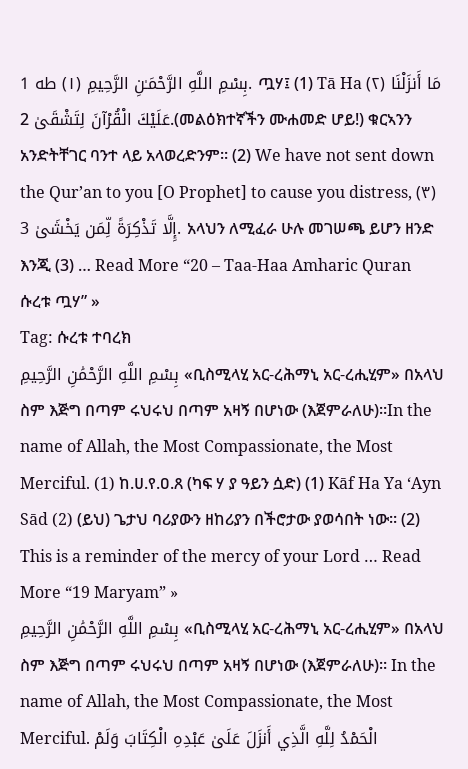بِسْمِ اللَّهِ الرَّحْمَـٰنِ الرَّحِيمِ (١) طه 1. ጧሃ፤ (1) Tā Ha (٢) مَا أَنزَلْنَا عَلَيْكَ الْقُرْآنَ لِتَشْقَىٰ 2.(መልዕክተኛችን ሙሐመድ ሆይ!) ቁርኣንን አንድትቸገር ባንተ ላይ አላወረድንም። (2) We have not sent down the Qur’an to you [O Prophet] to cause you distress, (٣) إِلَّا تَذْكِرَةً لِّمَن يَخْشَىٰ 3. አላህን ለሚፈራ ሁሉ መገሠጫ ይሆን ዘንድ እንጂ (3) … Read More “20 – Taa-Haa Amharic Quran ሱረቱ ጧሃ” »
Tag: ሱረቱ ተባረክ
بِسْمِ اللَّهِ الرَّحْمَٰنِ الرَّحِيمِ «ቢስሚላሂ አር-ረሕማኒ አር-ረሒሂም» በአላህ ስም እጅግ በጣም ሩህሩህ በጣም አዛኝ በሆነው (እጀምራለሁ)።In the name of Allah, the Most Compassionate, the Most Merciful. (1) ከ.ሀ.የ.ዐ.ጸ (ካፍ ሃ ያ ዓይን ሷድ) (1) Kāf Ha Ya ‘Ayn Sād (2) (ይህ) ጌታህ ባሪያውን ዘከሪያን በችሮታው ያወሳበት ነው፡፡ (2) This is a reminder of the mercy of your Lord … Read More “19 Maryam” »
بِسْمِ اللَّهِ الرَّحْمَٰنِ الرَّحِيمِ «ቢስሚላሂ አር-ረሕማኒ አር-ረሒሂም» በአላህ ስም እጅግ በጣም ሩህሩህ በጣም አዛኝ በሆነው (እጀምራለሁ)። In the name of Allah, the Most Compassionate, the Most Merciful. الْحَمْدُ لِلَّهِ الَّذِي أَنزَلَ عَلَىٰ عَبْدِهِ الْكِتَابَ وَلَمْ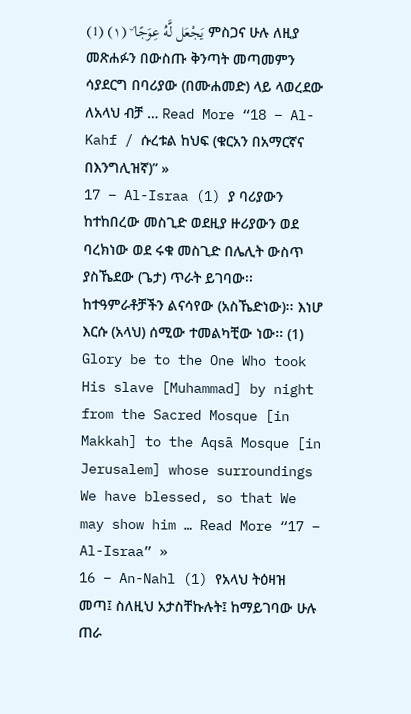يَجْعَل لَّهُ عِوَجًا ۜ (١) (1) ምስጋና ሁሉ ለዚያ መጽሐፉን በውስጡ ቅንጣት መጣመምን ሳያደርግ በባሪያው (በሙሐመድ) ላይ ላወረደው ለአላህ ብቻ … Read More “18 – Al-Kahf / ሱረቱል ከህፍ (ቁርአን በአማርኛና በእንግሊዝኛ)” »
17 – Al-Israa (1) ያ ባሪያውን ከተከበረው መስጊድ ወደዚያ ዙሪያውን ወደ ባረክነው ወደ ሩቁ መስጊድ በሌሊት ውስጥ ያስኼደው (ጌታ) ጥራት ይገባው፡፡ ከተዓምራቶቻችን ልናሳየው (አስኼድነው)፡፡ እነሆ እርሱ (አላህ) ሰሚው ተመልካቺው ነው፡፡ (1) Glory be to the One Who took His slave [Muhammad] by night from the Sacred Mosque [in Makkah] to the Aqsā Mosque [in Jerusalem] whose surroundings We have blessed, so that We may show him … Read More “17 – Al-Israa” »
16 – An-Nahl (1) የአላህ ትዕዛዝ መጣ፤ ስለዚህ አታስቸኩሉት፤ ከማይገባው ሁሉ ጠራ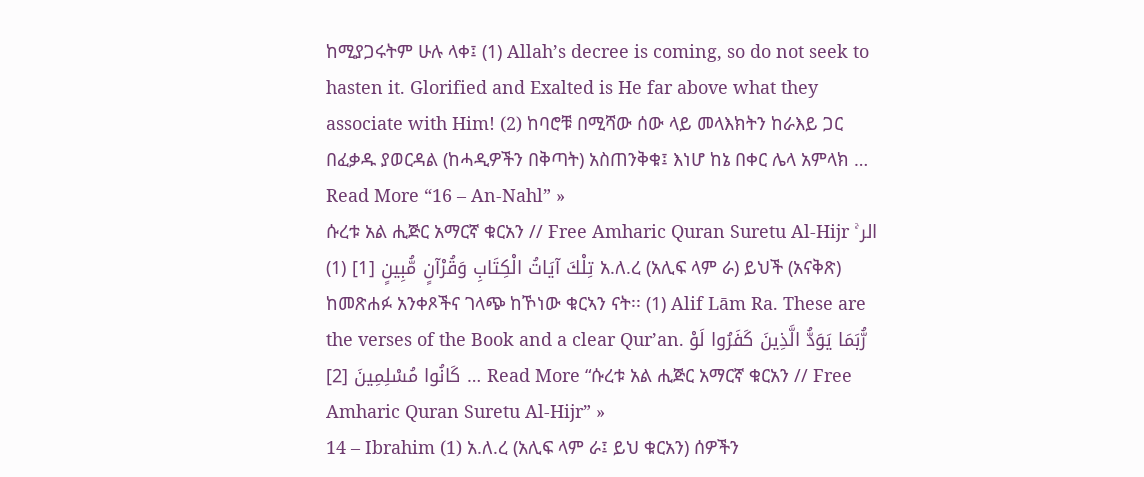ከሚያጋሩትም ሁሉ ላቀ፤ (1) Allah’s decree is coming, so do not seek to hasten it. Glorified and Exalted is He far above what they associate with Him! (2) ከባሮቹ በሚሻው ሰው ላይ መላእክትን ከራእይ ጋር በፈቃዱ ያወርዳል (ከሓዲዎችን በቅጣት) አስጠንቅቁ፤ እነሆ ከኔ በቀር ሌላ አምላክ … Read More “16 – An-Nahl” »
ሱረቱ አል ሒጅር አማርኛ ቁርአን // Free Amharic Quran Suretu Al-Hijr الر ۚ تِلْكَ آيَاتُ الْكِتَابِ وَقُرْآنٍ مُّبِينٍ [1] (1) አ.ለ.ረ (አሊፍ ላም ራ) ይህች (አናቅጽ) ከመጽሐፉ አንቀጾችና ገላጭ ከኾነው ቁርኣን ናት፡፡ (1) Alif Lām Ra. These are the verses of the Book and a clear Qur’an. رُّبَمَا يَوَدُّ الَّذِينَ كَفَرُوا لَوْ كَانُوا مُسْلِمِينَ [2] … Read More “ሱረቱ አል ሒጅር አማርኛ ቁርአን // Free Amharic Quran Suretu Al-Hijr” »
14 – Ibrahim (1) አ.ለ.ረ (አሊፍ ላም ራ፤ ይህ ቁርአን) ሰዎችን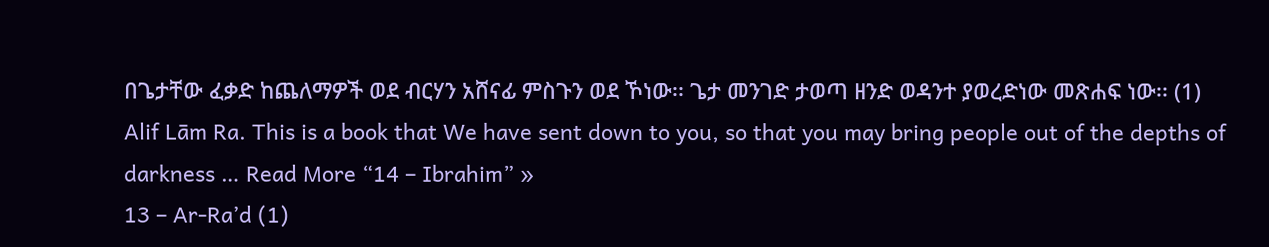በጌታቸው ፈቃድ ከጨለማዎች ወደ ብርሃን አሸናፊ ምስጉን ወደ ኾነው፡፡ ጌታ መንገድ ታወጣ ዘንድ ወዳንተ ያወረድነው መጽሐፍ ነው፡፡ (1) Alif Lām Ra. This is a book that We have sent down to you, so that you may bring people out of the depths of darkness … Read More “14 – Ibrahim” »
13 – Ar-Ra’d (1)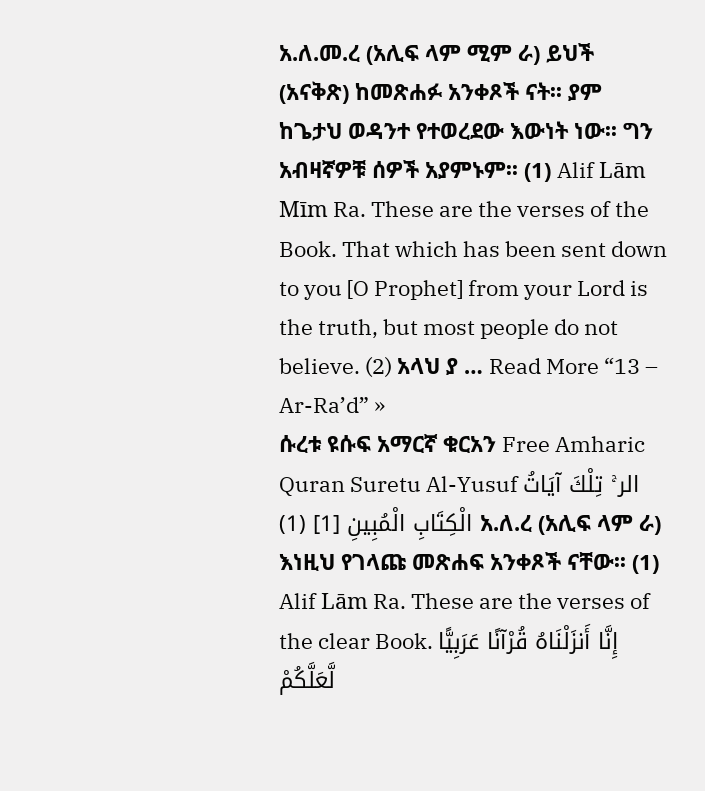አ.ለ.መ.ረ (አሊፍ ላም ሚም ራ) ይህች (አናቅጽ) ከመጽሐፉ አንቀጾች ናት፡፡ ያም ከጌታህ ወዳንተ የተወረደው እውነት ነው፡፡ ግን አብዛኛዎቹ ሰዎች አያምኑም፡፡ (1) Alif Lām Mīm Ra. These are the verses of the Book. That which has been sent down to you [O Prophet] from your Lord is the truth, but most people do not believe. (2) አላህ ያ … Read More “13 – Ar-Ra’d” »
ሱረቱ ዩሱፍ አማርኛ ቁርአን Free Amharic Quran Suretu Al-Yusuf الر ۚ تِلْكَ آيَاتُ الْكِتَابِ الْمُبِينِ [1] (1) አ.ለ.ረ (አሊፍ ላም ራ) እነዚህ የገላጩ መጽሐፍ አንቀጾች ናቸው፡፡ (1) Alif Lām Ra. These are the verses of the clear Book. إِنَّا أَنزَلْنَاهُ قُرْآنًا عَرَبِيًّا لَّعَلَّكُمْ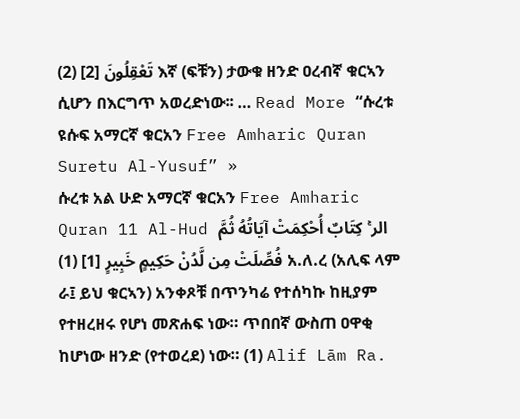تَعْقِلُونَ [2] (2) እኛ (ፍቹን) ታውቁ ዘንድ ዐረብኛ ቁርኣን ሲሆን በእርግጥ አወረድነው፡፡ … Read More “ሱረቱ ዩሱፍ አማርኛ ቁርአን Free Amharic Quran Suretu Al-Yusuf” »
ሱረቱ አል ሁድ አማርኛ ቁርአን Free Amharic Quran 11 Al-Hud الر ۚ كِتَابٌ أُحْكِمَتْ آيَاتُهُ ثُمَّ فُصِّلَتْ مِن لَّدُنْ حَكِيمٍ خَبِيرٍ [1] (1) አ.ለ.ረ (አሊፍ ላም ራ፤ ይህ ቁርኣን) አንቀጾቹ በጥንካሬ የተሰካኩ ከዚያም የተዘረዘሩ የሆነ መጽሐፍ ነው። ጥበበኛ ውስጠ ዐዋቂ ከሆነው ዘንድ (የተወረደ) ነው። (1) Alif Lām Ra.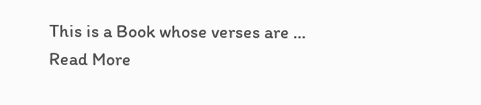This is a Book whose verses are … Read More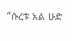“ሱረቱ አል ሁድ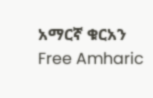አማርኛ ቁርአን Free Amharic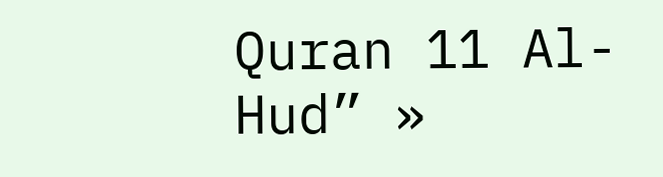Quran 11 Al-Hud” »